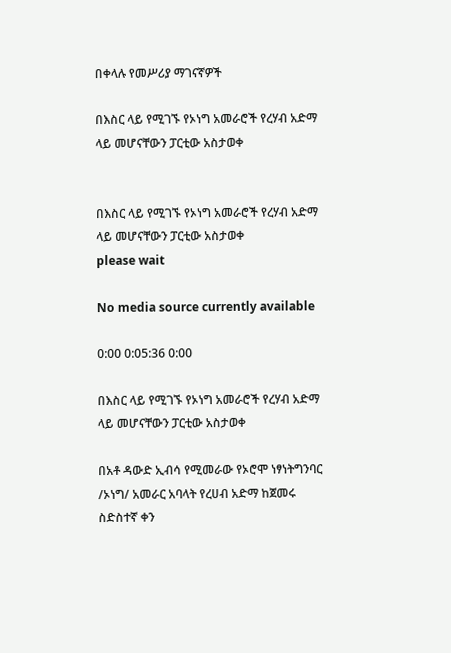በቀላሉ የመሥሪያ ማገናኛዎች

በእስር ላይ የሚገኙ የኦነግ አመራሮች የረሃብ አድማ ላይ መሆናቸውን ፓርቲው አስታወቀ


በእስር ላይ የሚገኙ የኦነግ አመራሮች የረሃብ አድማ ላይ መሆናቸውን ፓርቲው አስታወቀ
please wait

No media source currently available

0:00 0:05:36 0:00

በእስር ላይ የሚገኙ የኦነግ አመራሮች የረሃብ አድማ ላይ መሆናቸውን ፓርቲው አስታወቀ

በአቶ ዳውድ ኢብሳ የሚመራው የኦሮሞ ነፃነትግንባር /ኦነግ/ አመራር አባላት የረሀብ አድማ ከጀመሩ ስድስተኛ ቀን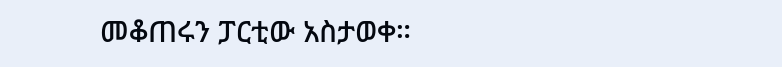መቆጠሩን ፓርቲው አስታወቀ።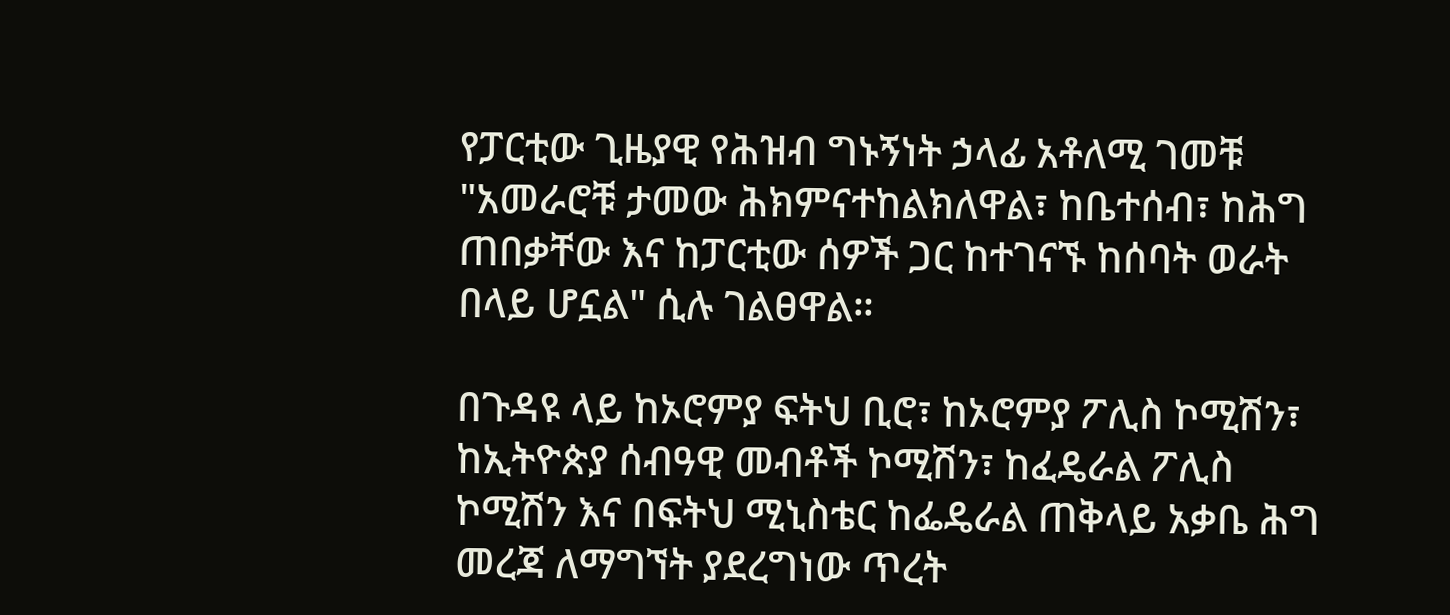የፓርቲው ጊዜያዊ የሕዝብ ግኑኝነት ኃላፊ አቶለሚ ገመቹ "አመራሮቹ ታመው ሕክምናተከልክለዋል፣ ከቤተሰብ፣ ከሕግ ጠበቃቸው እና ከፓርቲው ሰዎች ጋር ከተገናኙ ከሰባት ወራት በላይ ሆኗል" ሲሉ ገልፀዋል።

በጉዳዩ ላይ ከኦሮምያ ፍትህ ቢሮ፣ ከኦሮምያ ፖሊስ ኮሚሽን፣ ከኢትዮጵያ ሰብዓዊ መብቶች ኮሚሽን፣ ከፈዴራል ፖሊስ ኮሚሽን እና በፍትህ ሚኒስቴር ከፌዴራል ጠቅላይ አቃቤ ሕግ መረጃ ለማግኘት ያደረግነው ጥረት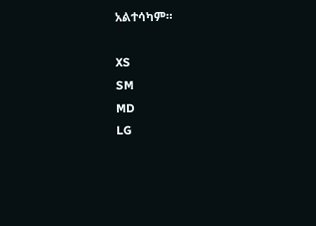አልተሳካም።

XS
SM
MD
LG